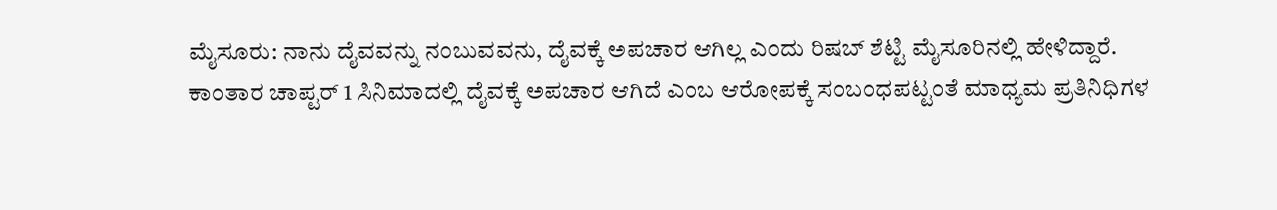ಮೈಸೂರು: ನಾನು ದೈವವನ್ನು ನಂಬುವವನು, ದೈವಕ್ಕೆ ಅಪಚಾರ ಆಗಿಲ್ಲ ಎಂದು ರಿಷಬ್ ಶೆಟ್ಟಿ ಮೈಸೂರಿನಲ್ಲಿ ಹೇಳಿದ್ದಾರೆ.
ಕಾಂತಾರ ಚಾಪ್ಟರ್ 1 ಸಿನಿಮಾದಲ್ಲಿ ದೈವಕ್ಕೆ ಅಪಚಾರ ಆಗಿದೆ ಎಂಬ ಆರೋಪಕ್ಕೆ ಸಂಬಂಧಪಟ್ಟಂತೆ ಮಾಧ್ಯಮ ಪ್ರತಿನಿಧಿಗಳ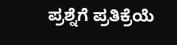ಪ್ರಶ್ನೆಗೆ ಪ್ರತಿಕ್ರೆಯೆ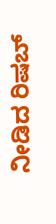ನೀಡಿದ ರಿಷಬ್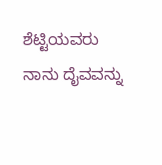ಶೆಟ್ಟಿಯವರು ನಾನು ದೈವವನ್ನು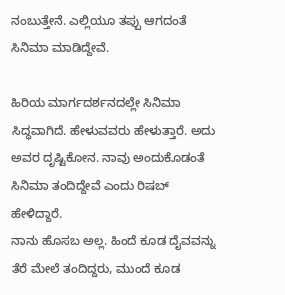ನಂಬುತ್ತೇನೆ. ಎಲ್ಲಿಯೂ ತಪ್ಪು ಆಗದಂತೆ ಸಿನಿಮಾ ಮಾಡಿದ್ದೇವೆ.

ಹಿರಿಯ ಮಾರ್ಗದರ್ಶನದಲ್ಲೇ ಸಿನಿಮಾ ಸಿದ್ಧವಾಗಿದೆ. ಹೇಳುವವರು ಹೇಳುತ್ತಾರೆ. ಅದು ಅವರ ದೃಷ್ಟಿಕೋನ. ನಾವು ಅಂದುಕೊಡಂತೆ ಸಿನಿಮಾ ತಂದಿದ್ದೇವೆ ಎಂದು ರಿಷಬ್ ಹೇಳಿದ್ದಾರೆ.
ನಾನು ಹೊಸಬ ಅಲ್ಲ. ಹಿಂದೆ ಕೂಡ ದೈವವನ್ನು ತೆರೆ ಮೇಲೆ ತಂದಿದ್ದರು, ಮುಂದೆ ಕೂಡ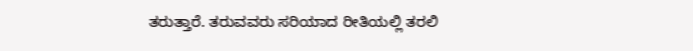ತರುತ್ತಾರೆ. ತರುವವರು ಸರಿಯಾದ ರೀತಿಯಲ್ಲಿ ತರಲಿ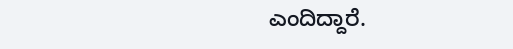ಎಂದಿದ್ದಾರೆ.